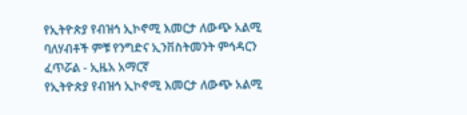የኢትዮጵያ የብዝኅ ኢኮኖሚ እመርታ ለውጭ አልሚ ባለሃብቶች ምቹ የንግድና ኢንቨስትመንት ምኅዳርን ፈጥሯል - ኢዜአ አማርኛ
የኢትዮጵያ የብዝኅ ኢኮኖሚ እመርታ ለውጭ አልሚ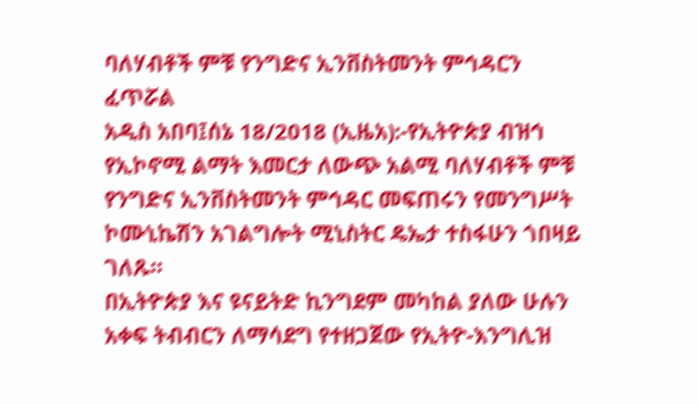ባለሃብቶች ምቹ የንግድና ኢንቨስትመንት ምኅዳርን ፈጥሯል
አዲስ አበባ፤ሰኔ 18/2018 (ኢዜአ):-የኢትዮጵያ ብዝኅ የኢኮኖሚ ልማት እመርታ ለውጭ አልሚ ባለሃብቶች ምቹ የንግድና ኢንቨስትመንት ምኅዳር መፍጠሩን የመንግሥት ኮሙኒኬሽን አገልግሎት ሚኒስትር ዴኤታ ተስፋሁን ጎበዛይ ገለጹ።
በኢትዮጵያ እና ዩናይትድ ኪንግደም መካከል ያለው ሁሉን አቀፍ ትብብርን ለማሳደግ የተዘጋጀው የኢትዮ-እንግሊዝ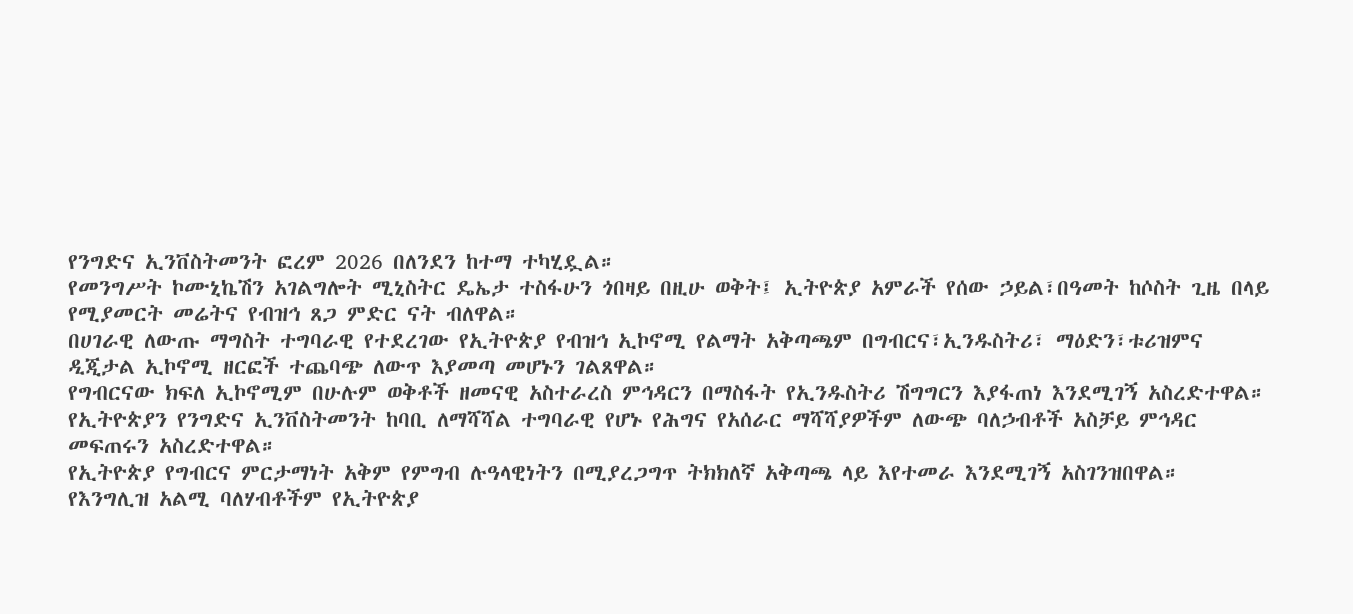የንግድና ኢንቨስትመንት ፎረም 2026 በለንደን ከተማ ተካሂዷል።
የመንግሥት ኮሙኒኬሽን አገልግሎት ሚኒስትር ዴኤታ ተስፋሁን ጎበዛይ በዚሁ ወቅት፤ ኢትዮጵያ አምራች የሰው ኃይል፣በዓመት ከሶስት ጊዜ በላይ የሚያመርት መሬትና የብዝኅ ጸጋ ምድር ናት ብለዋል።
በሀገራዊ ለውጡ ማግስት ተግባራዊ የተደረገው የኢትዮጵያ የብዝኅ ኢኮኖሚ የልማት አቅጣጫም በግብርና፣ኢንዱስትሪ፣ ማዕድን፣ቱሪዝምና ዲጂታል ኢኮኖሚ ዘርፎች ተጨባጭ ለውጥ እያመጣ መሆኑን ገልጸዋል።
የግብርናው ክፍለ ኢኮኖሚም በሁሉም ወቅቶች ዘመናዊ አስተራረስ ምኅዳርን በማስፋት የኢንዱስትሪ ሽግግርን እያፋጠነ እንደሚገኝ አስረድተዋል።
የኢትዮጵያን የንግድና ኢንቨስትመንት ከባቢ ለማሻሻል ተግባራዊ የሆኑ የሕግና የአሰራር ማሻሻያዎችም ለውጭ ባለኃብቶች አስቻይ ምኅዳር መፍጠሩን አስረድተዋል።
የኢትዮጵያ የግብርና ምርታማነት አቅም የምግብ ሉዓላዊነትን በሚያረጋግጥ ትክክለኛ አቅጣጫ ላይ እየተመራ እንደሚገኝ አስገንዝበዋል።
የእንግሊዝ አልሚ ባለሃብቶችም የኢትዮጵያ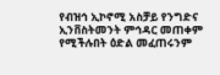የብዝኅ ኢኮኖሚ አስቻይ የንግድና ኢንቨስትመንት ምኅዳር መጠቀም የሚችሉበት ዕድል መፈጠሩንም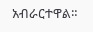አብራርተዋል።